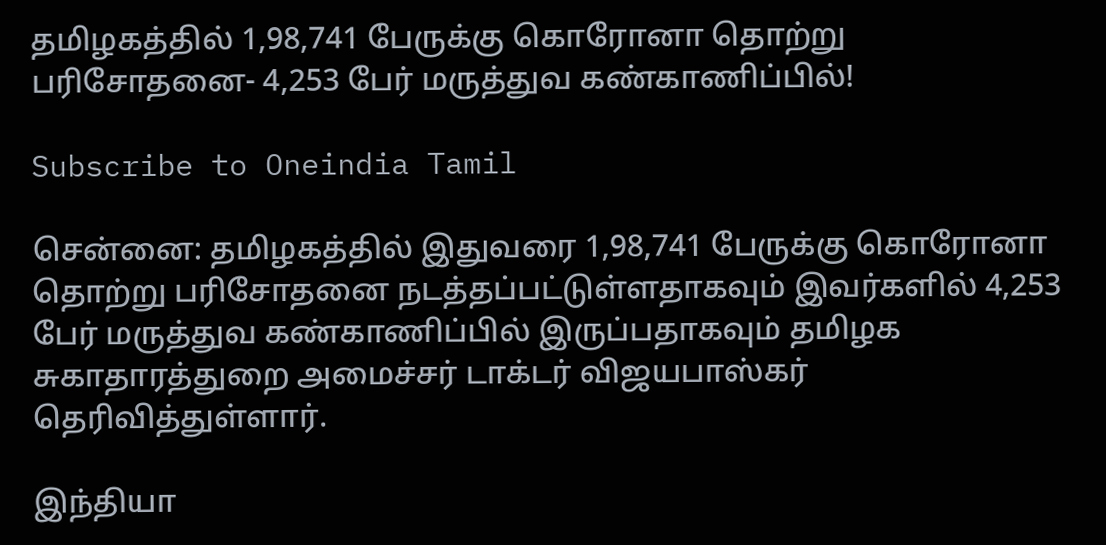தமிழகத்தில் 1,98,741 பேருக்கு கொரோனா தொற்று பரிசோதனை- 4,253 பேர் மருத்துவ கண்காணிப்பில்!

Subscribe to Oneindia Tamil

சென்னை: தமிழகத்தில் இதுவரை 1,98,741 பேருக்கு கொரோனா தொற்று பரிசோதனை நடத்தப்பட்டுள்ளதாகவும் இவர்களில் 4,253 பேர் மருத்துவ கண்காணிப்பில் இருப்பதாகவும் தமிழக சுகாதாரத்துறை அமைச்சர் டாக்டர் விஜயபாஸ்கர் தெரிவித்துள்ளார்.

இந்தியா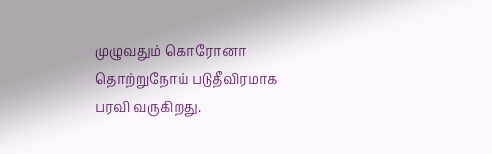முழுவதும் கொரோனா தொற்றுநோய் படுதீவிரமாக பரவி வருகிறது.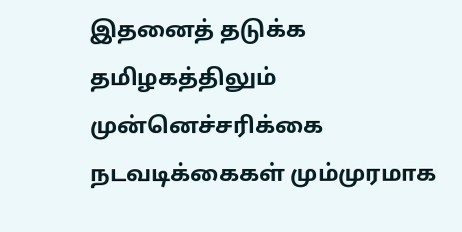இதனைத் தடுக்க தமிழகத்திலும் முன்னெச்சரிக்கை நடவடிக்கைகள் மும்முரமாக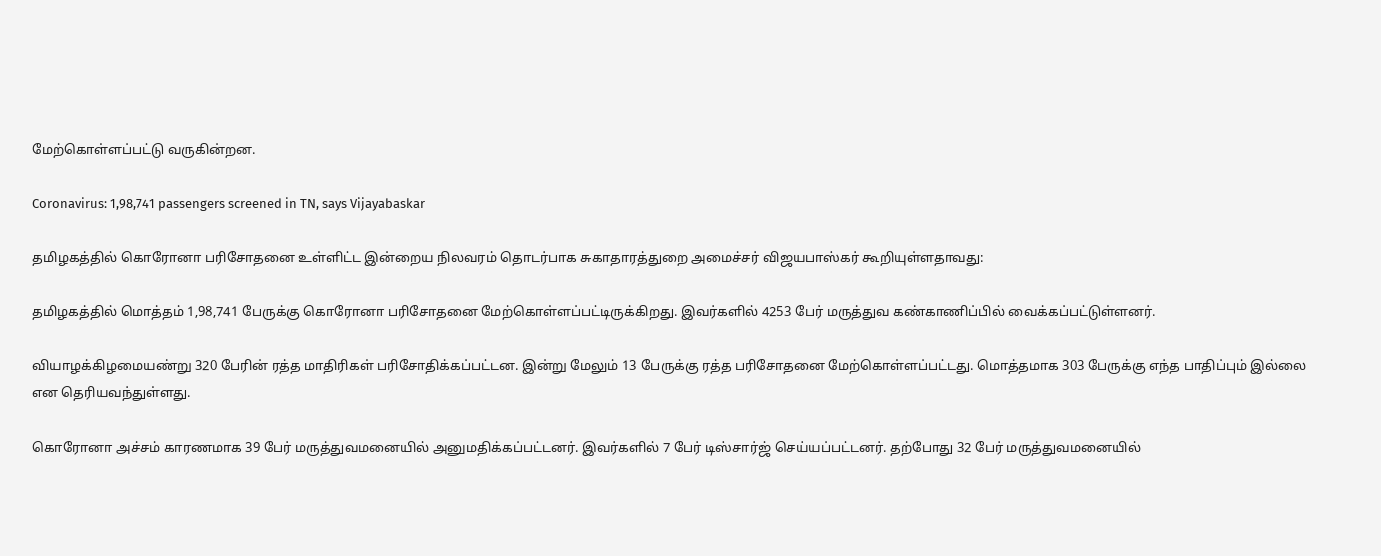மேற்கொள்ளப்பட்டு வருகின்றன.

Coronavirus: 1,98,741 passengers screened in TN, says Vijayabaskar

தமிழகத்தில் கொரோனா பரிசோதனை உள்ளிட்ட இன்றைய நிலவரம் தொடர்பாக சுகாதாரத்துறை அமைச்சர் விஜயபாஸ்கர் கூறியுள்ளதாவது:

தமிழகத்தில் மொத்தம் 1,98,741 பேருக்கு கொரோனா பரிசோதனை மேற்கொள்ளப்பட்டிருக்கிறது. இவர்களில் 4253 பேர் மருத்துவ கண்காணிப்பில் வைக்கப்பட்டுள்ளனர்.

வியாழக்கிழமையண்று 320 பேரின் ரத்த மாதிரிகள் பரிசோதிக்கப்பட்டன. இன்று மேலும் 13 பேருக்கு ரத்த பரிசோதனை மேற்கொள்ளப்பட்டது. மொத்தமாக 303 பேருக்கு எந்த பாதிப்பும் இல்லை என தெரியவந்துள்ளது.

கொரோனா அச்சம் காரணமாக 39 பேர் மருத்துவமனையில் அனுமதிக்கப்பட்டனர். இவர்களில் 7 பேர் டிஸ்சார்ஜ் செய்யப்பட்டனர். தற்போது 32 பேர் மருத்துவமனையில்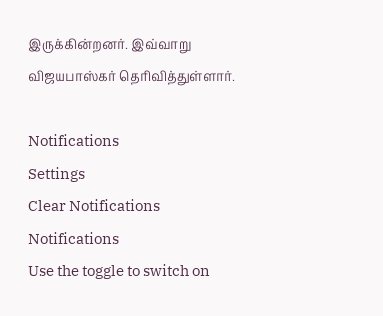இருக்கின்றனர். இவ்வாறு விஜயபாஸ்கர் தெரிவித்துள்ளார்.

Notifications
Settings
Clear Notifications
Notifications
Use the toggle to switch on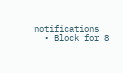notifications
  • Block for 8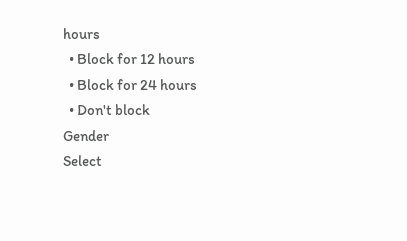hours
  • Block for 12 hours
  • Block for 24 hours
  • Don't block
Gender
Select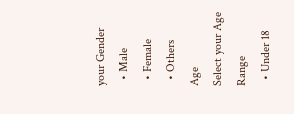your Gender
  • Male
  • Female
  • Others
Age
Select your Age Range
  • Under 18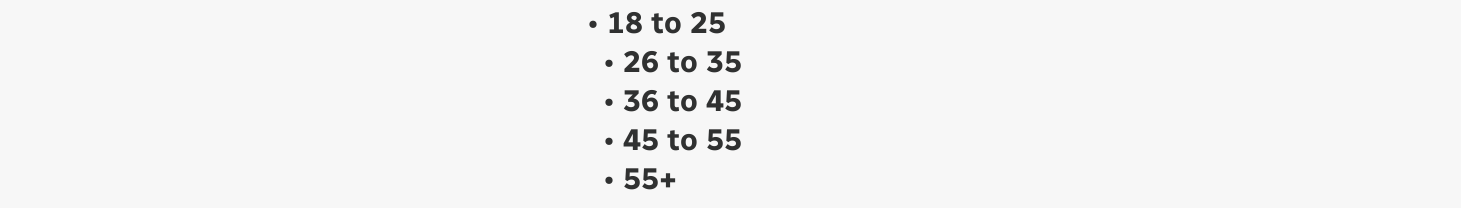• 18 to 25
  • 26 to 35
  • 36 to 45
  • 45 to 55
  • 55+